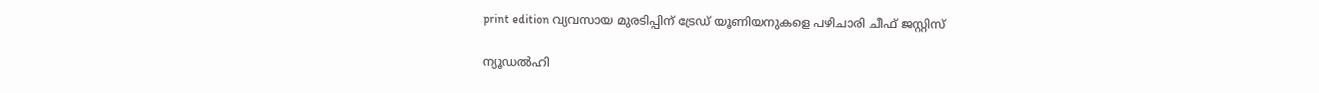print edition വ്യവസായ മുരടിപ്പിന് ട്രേഡ് യൂണിയനുകളെ പഴിചാരി ചീഫ് ജസ്റ്റിസ്

ന്യൂഡൽഹി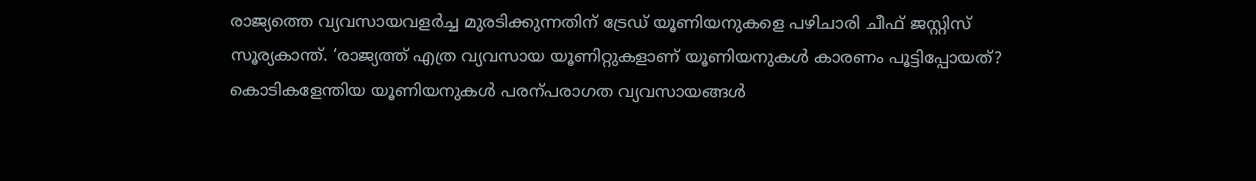രാജ്യത്തെ വ്യവസായവളർച്ച മുരടിക്കുന്നതിന് ട്രേഡ് യൂണിയനുകളെ പഴിചാരി ചീഫ് ജസ്റ്റിസ് സൂര്യകാന്ത്. ‘രാജ്യത്ത് എത്ര വ്യവസായ യൂണിറ്റുകളാണ് യൂണിയനുകൾ കാരണം പൂട്ടിപ്പോയത്? കൊടികളേന്തിയ യൂണിയനുകൾ പരന്പരാഗത വ്യവസായങ്ങൾ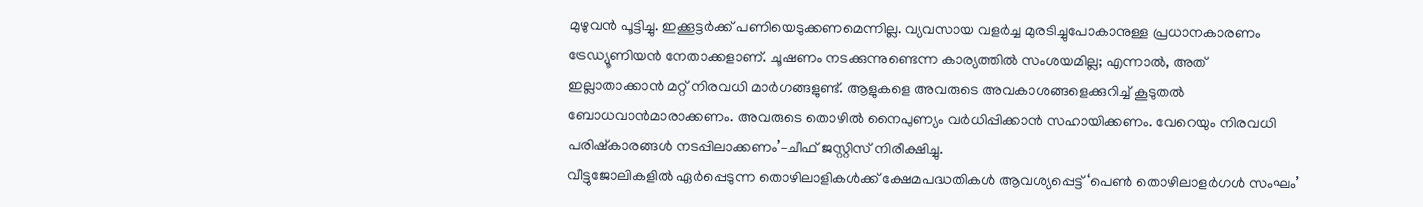മുഴുവൻ പൂട്ടിച്ചു. ഇക്കൂട്ടർക്ക് പണിയെടുക്കണമെന്നില്ല. വ്യവസായ വളർച്ച മുരടിച്ചുപോകാനുള്ള പ്രധാനകാരണം ട്രേഡ്യൂണിയൻ നേതാക്കളാണ്. ചൂഷണം നടക്കുന്നുണ്ടെന്ന കാര്യത്തിൽ സംശയമില്ല; എന്നാൽ, അത് ഇല്ലാതാക്കാൻ മറ്റ് നിരവധി മാർഗങ്ങളുണ്ട്. ആളുകളെ അവരുടെ അവകാശങ്ങളെക്കുറിച്ച് കൂടുതൽ ബോധവാൻമാരാക്കണം. അവരുടെ തൊഴിൽ നൈപുണ്യം വർധിപ്പിക്കാൻ സഹായിക്കണം. വേറെയും നിരവധി പരിഷ്കാരങ്ങൾ നടപ്പിലാക്കണം’–ചീഫ് ജസ്റ്റിസ് നിരീക്ഷിച്ചു.
വീട്ടുജോലികളിൽ ഏർപ്പെടുന്ന തൊഴിലാളികൾക്ക് ക്ഷേമപദ്ധതികൾ ആവശ്യപ്പെട്ട് ‘പെൺ തൊഴിലാളർഗൾ സംഘം’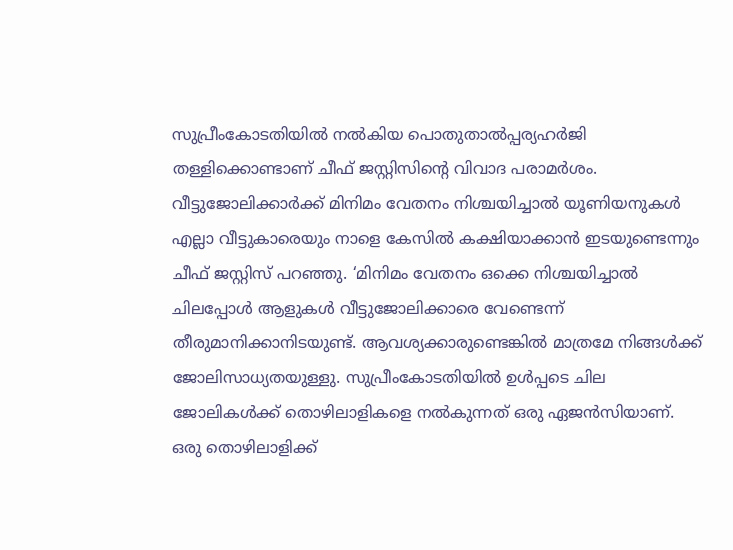സുപ്രീംകോടതിയിൽ നൽകിയ പൊതുതാൽപ്പര്യഹർജി തള്ളിക്കൊണ്ടാണ് ചീഫ് ജസ്റ്റിസിന്റെ വിവാദ പരാമർശം. വീട്ടുജോലിക്കാർക്ക് മിനിമം വേതനം നിശ്ചയിച്ചാൽ യൂണിയനുകൾ എല്ലാ വീട്ടുകാരെയും നാളെ കേസിൽ കക്ഷിയാക്കാൻ ഇടയുണ്ടെന്നും ചീഫ് ജസ്റ്റിസ് പറഞ്ഞു. ‘മിനിമം വേതനം ഒക്കെ നിശ്ചയിച്ചാൽ ചിലപ്പോൾ ആളുകൾ വീട്ടുജോലിക്കാരെ വേണ്ടെന്ന് തീരുമാനിക്കാനിടയുണ്ട്. ആവശ്യക്കാരുണ്ടെങ്കിൽ മാത്രമേ നിങ്ങൾക്ക് ജോലിസാധ്യതയുള്ളു. സുപ്രീംകോടതിയിൽ ഉൾപ്പടെ ചില ജോലികൾക്ക് തൊഴിലാളികളെ നൽകുന്നത് ഒരു ഏജൻസിയാണ്. ഒരു തൊഴിലാളിക്ക്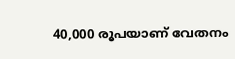40,000 രൂപയാണ് വേതനം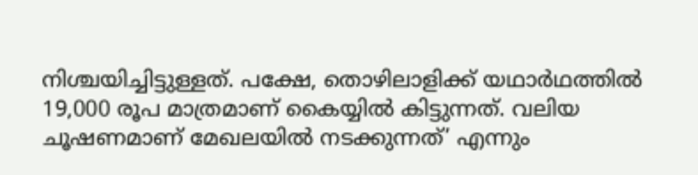നിശ്ചയിച്ചിട്ടുള്ളത്. പക്ഷേ, തൊഴിലാളിക്ക് യഥാർഥത്തിൽ 19,000 രൂപ മാത്രമാണ് കൈയ്യിൽ കിട്ടുന്നത്. വലിയ ചൂഷണമാണ് മേഖലയിൽ നടക്കുന്നത്’ എന്നും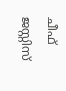ചീഫ് ജസ്റ്റിസ്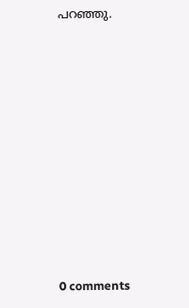പറഞ്ഞു.










0 comments